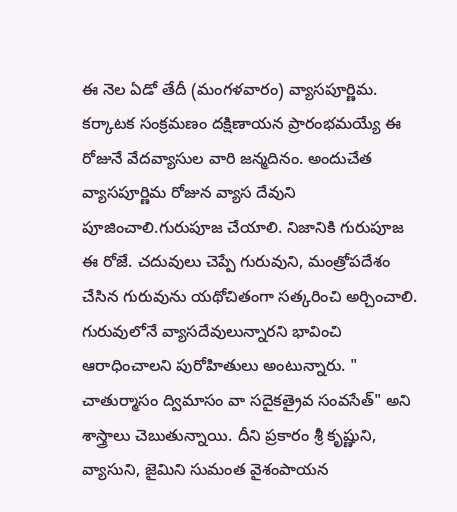ఈ నెల ఏడో తేదీ (మంగళవారం) వ్యాసపూర్ణిమ. కర్కాటక సంక్రమణం దక్షిణాయన ప్రారంభమయ్యే ఈ రోజునే వేదవ్యాసుల వారి జన్మదినం. అందుచేత వ్యాసపూర్ణిమ రోజున వ్యాస దేవుని పూజించాలి.గురుపూజ చేయాలి. నిజానికి గురుపూజ ఈ రోజే. చదువులు చెప్పే గురువుని, మంత్రోపదేశం చేసిన గురువును యథోచితంగా సత్కరించి అర్చించాలి. గురువులోనే వ్యాసదేవులున్నారని భావించి ఆరాధించాలని పురోహితులు అంటున్నారు. " చాతుర్మాసం ద్విమాసం వా సదైకత్రైవ సంవసేత్" అని శాస్త్రాలు చెబుతున్నాయి. దీని ప్రకారం శ్రీ కృష్ణుని, వ్యాసుని, జైమిని సుమంత వైశంపాయన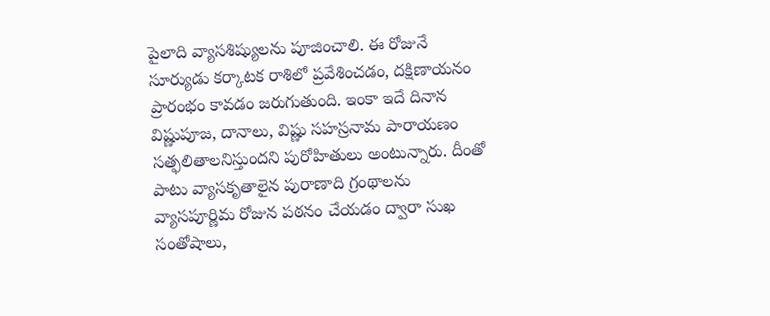పైలాది వ్యాసశిష్యులను పూజించాలి. ఈ రోజునే సూర్యుడు కర్కాటక రాశిలో ప్రవేశించడం, దక్షిణాయనం ప్రారంభం కావడం జరుగుతుంది. ఇంకా ఇదే దినాన విష్ణుపూజ, దానాలు, విష్ణు సహస్రనామ పారాయణం సత్ఫలితాలనిస్తుందని పురోహితులు అంటున్నారు. దీంతో పాటు వ్యాసకృతాలైన పురాణాది గ్రంథాలను వ్యాసపూర్ణిమ రోజున పఠనం చేయడం ద్వారా సుఖ సంతోషాలు,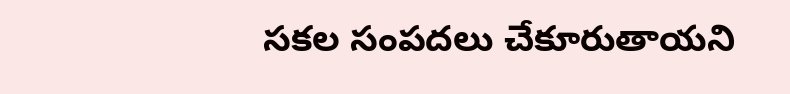సకల సంపదలు చేకూరుతాయని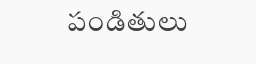పండితులు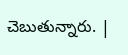చెబుతున్నారు. |